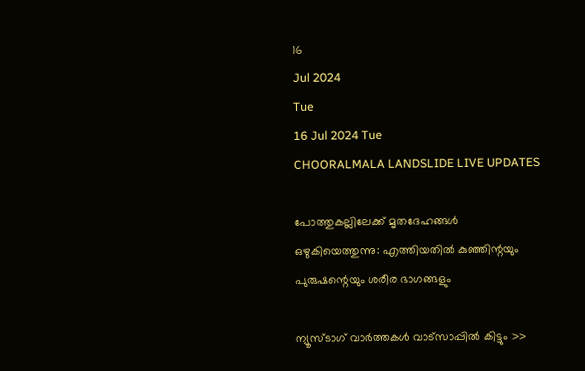16
Jul 2024
Tue
16 Jul 2024 Tue
CHOORALMALA LANDSLIDE LIVE UPDATES

പോത്തുകല്ലിലേക്ക് മൃതദേഹങ്ങള്‍ ഒഴുകിയെത്തുന്നു: എത്തിയതില്‍ കുഞ്ഞിന്റയും പുരുഷന്റെയും ശരീര ഭാഗങ്ങളും

ന്യൂസ്ടാഗ് വാര്‍ത്തകള്‍ വാട്‌സാപ്പില്‍ കിട്ടും >>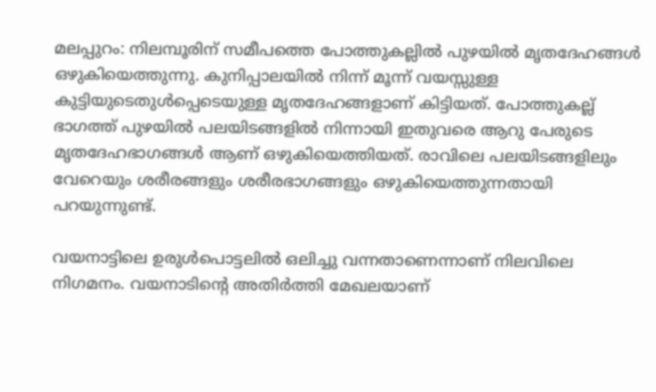മലപ്പുറം: നിലമ്പൂരിന് സമീപത്തെ പോത്തുകല്ലില്‍ പുഴയില്‍ മൃതദേഹങ്ങള്‍ ഒഴുകിയെത്തുന്നു. കുനിപ്പാലയില്‍ നിന്ന് മൂന്ന് വയസ്സുള്ള കുട്ടിയുടെതുള്‍പ്പെടെയുള്ള മൃതദേഹങ്ങളാണ് കിട്ടിയത്. പോത്തുകല്ല് ഭാഗത്ത് പുഴയില്‍ പലയിടങ്ങളില്‍ നിന്നായി ഇതുവരെ ആറു പേരുടെ മൃതദേഹഭാഗങ്ങള്‍ ആണ് ഒഴുകിയെത്തിയത്. രാവിലെ പലയിടങ്ങളിലും വേറെയും ശരീരങ്ങളും ശരീരഭാഗങ്ങളും ഒഴുകിയെത്തുന്നതായി പറയുന്നുണ്ട്.

വയനാട്ടിലെ ഉരുള്‍പൊട്ടലില്‍ ഒലിച്ചു വന്നതാണെന്നാണ് നിലവിലെ നിഗമനം. വയനാടിന്റെ അതിര്‍ത്തി മേഖലയാണ്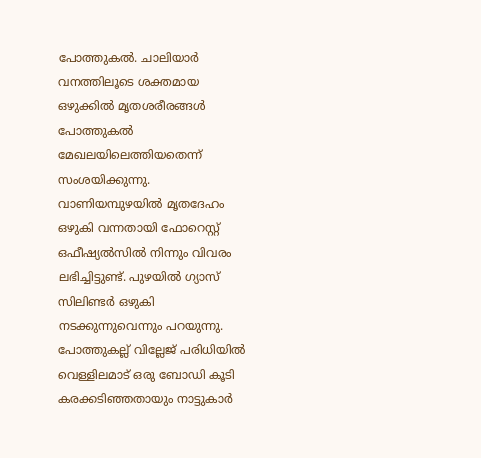പോത്തുകല്‍. ചാലിയാര്‍ വനത്തിലൂടെ ശക്തമായ ഒഴുക്കില്‍ മൃതശരീരങ്ങള്‍ പോത്തുകല്‍ മേഖലയിലെത്തിയതെന്ന് സംശയിക്കുന്നു.
വാണിയമ്പുഴയില്‍ മൃതദേഹം ഒഴുകി വന്നതായി ഫോറെസ്റ്റ് ഒഫീഷ്യല്‍സില്‍ നിന്നും വിവരം ലഭിച്ചിട്ടുണ്ട്. പുഴയില്‍ ഗ്യാസ് സിലിണ്ടര്‍ ഒഴുകി നടക്കുന്നുവെന്നും പറയുന്നു. പോത്തുകല്ല് വില്ലേജ് പരിധിയില്‍ വെള്ളിലമാട് ഒരു ബോഡി കൂടി കരക്കടിഞ്ഞതായും നാട്ടുകാര്‍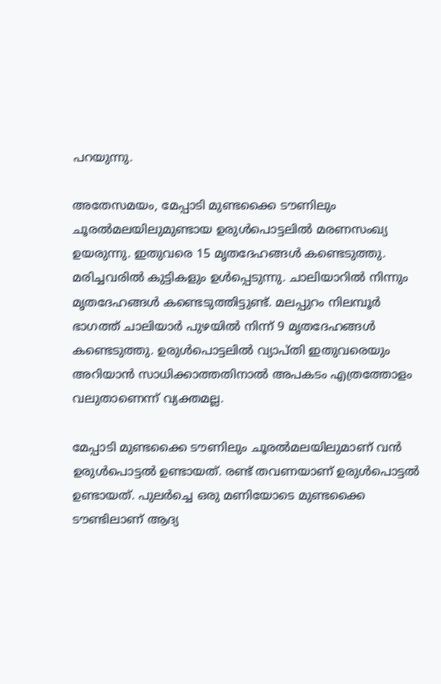പറയുന്നു.

അതേസമയം, മേപ്പാടി മുണ്ടക്കൈ ടൗണിലും ചൂരല്‍മലയിലുമുണ്ടായ ഉരുള്‍പൊട്ടലില്‍ മരണസംഖ്യ ഉയരുന്നു. ഇതുവരെ 15 മൃതദേഹങ്ങള്‍ കണ്ടെടുത്തു. മരിച്ചവരില്‍ കുട്ടികളും ഉള്‍പ്പെടുന്നു. ചാലിയാറില്‍ നിന്നും മൃതദേഹങ്ങള്‍ കണ്ടെടുത്തിട്ടുണ്ട്. മലപ്പുറം നിലമ്പൂര്‍ ഭാഗത്ത് ചാലിയാര്‍ പുഴയില്‍ നിന്ന് 9 മൃതദേഹങ്ങള്‍ കണ്ടെടുത്തു. ഉരുള്‍പൊട്ടലില്‍ വ്യാപ്തി ഇതുവരെയും അറിയാന്‍ സാധിക്കാത്തതിനാല്‍ അപകടം എത്രത്തോളം വലുതാണെന്ന് വ്യക്തമല്ല.

മേപ്പാടി മുണ്ടക്കൈ ടൗണിലും ചൂരല്‍മലയിലുമാണ് വന്‍ ഉരുള്‍പൊട്ടല്‍ ഉണ്ടായത്. രണ്ട് തവണയാണ് ഉരുള്‍പൊട്ടല്‍ ഉണ്ടായത്. പുലര്‍ച്ചെ ഒരു മണിയോടെ മുണ്ടക്കൈ ടൗണ്ടിലാണ് ആദ്യ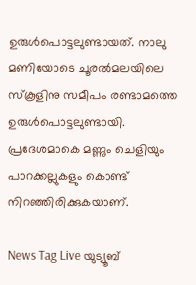ഉരുള്‍പൊട്ടലുണ്ടായത്. നാലു മണിയോടെ ചൂരല്‍മലയിലെ സ്‌കൂളിനു സമീപം രണ്ടാമത്തെ ഉരുള്‍പൊട്ടലുണ്ടായി. പ്രദേശമാകെ മണ്ണും ചെളിയും പാറക്കല്ലുകളും കൊണ്ട് നിറഞ്ഞിരിക്കുകയാണ്.

News Tag Live യുട്യൂബ്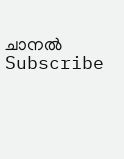ചാനല്‍ Subscribe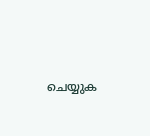ചെയ്യുക